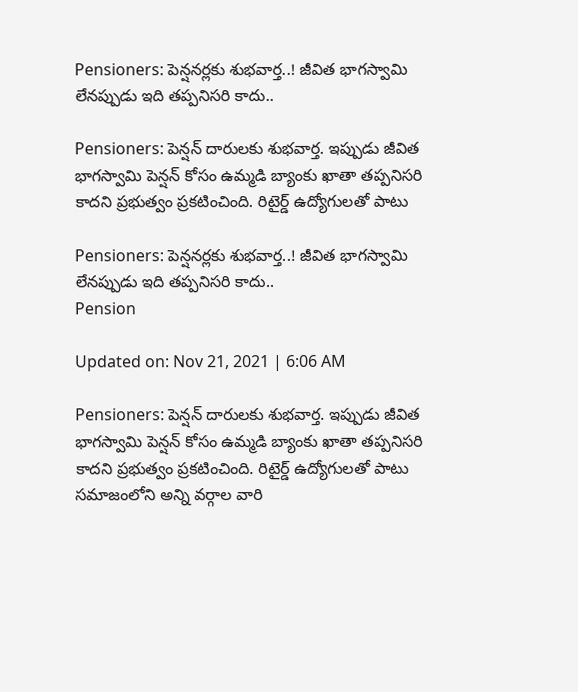Pensioners: పెన్షనర్లకు శుభవార్త..! జీవిత భాగస్వామి లేనప్పుడు ఇది తప్పనిసరి కాదు..

Pensioners: పెన్షన్ దారులకు శుభవార్త. ఇప్పుడు జీవిత భాగస్వామి పెన్షన్ కోసం ఉమ్మడి బ్యాంకు ఖాతా తప్పనిసరి కాదని ప్రభుత్వం ప్రకటించింది. రిటైర్డ్ ఉద్యోగులతో పాటు

Pensioners: పెన్షనర్లకు శుభవార్త..! జీవిత భాగస్వామి లేనప్పుడు ఇది తప్పనిసరి కాదు..
Pension

Updated on: Nov 21, 2021 | 6:06 AM

Pensioners: పెన్షన్ దారులకు శుభవార్త. ఇప్పుడు జీవిత భాగస్వామి పెన్షన్ కోసం ఉమ్మడి బ్యాంకు ఖాతా తప్పనిసరి కాదని ప్రభుత్వం ప్రకటించింది. రిటైర్డ్ ఉద్యోగులతో పాటు సమాజంలోని అన్ని వర్గాల వారి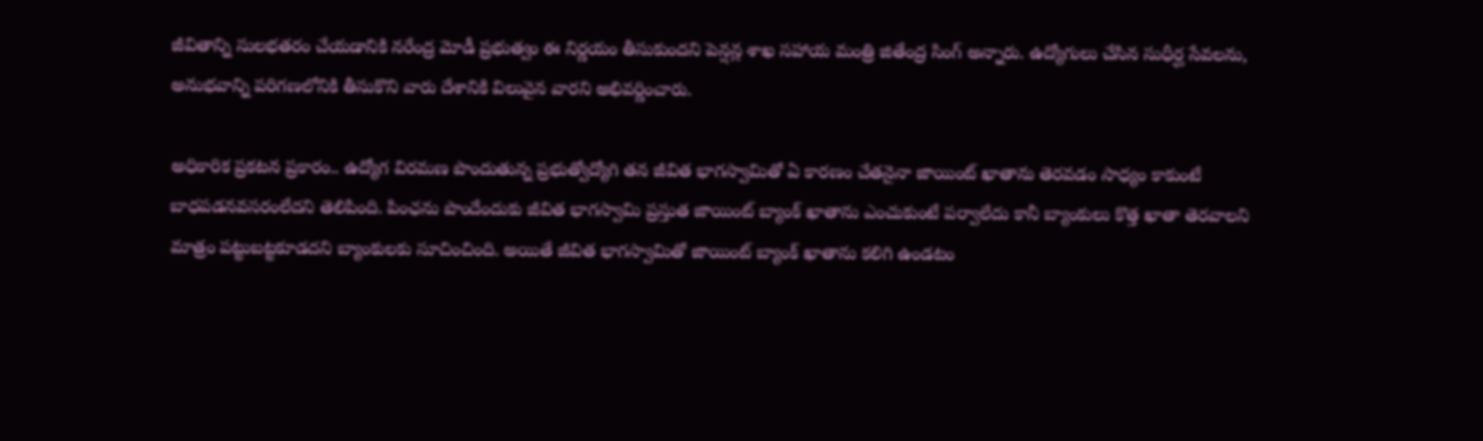జీవితాన్ని సులభతరం చేయడానికి నరేంద్ర మోడీ ప్రభుత్వం ఈ నిర్ణయం తీసుకుందని పెన్షన్ల శాఖ సహాయ మంత్రి జితేంద్ర సింగ్ అన్నారు. ఉద్యోగులు చేసిన సుధీర్ఘ సేవలను, అనుభవాన్ని పరిగణలోనికి తీసుకొని వారు దేశానికి విలువైన వారని అభివర్ణించారు.

అధికారిక ప్రకటన ప్రకారం.. ఉద్యోగ విరమణ పొందుతున్న ప్రభుత్వోద్యోగి తన జీవిత భాగస్వామితో ఏ కారణం చేతనైనా జాయింట్ ఖాతాను తెరవడం సాధ్యం కాకుంటే బాధపడనవసరంలేదని తెలిపింది. పింఛను పొందేందుకు జీవిత భాగస్వామి ప్రస్తుత జాయింట్ బ్యాంక్ ఖాతాను ఎంచుకుంటే పర్వాలేదు కానీ బ్యాంకులు కొత్త ఖాతా తెరవాలని మాత్రం పట్టుబట్టకూడదని బ్యాంకులకు సూచించింది. అయితే జీవిత భాగస్వామితో జాయింట్ బ్యాంక్ ఖాతాను కలిగి ఉండటం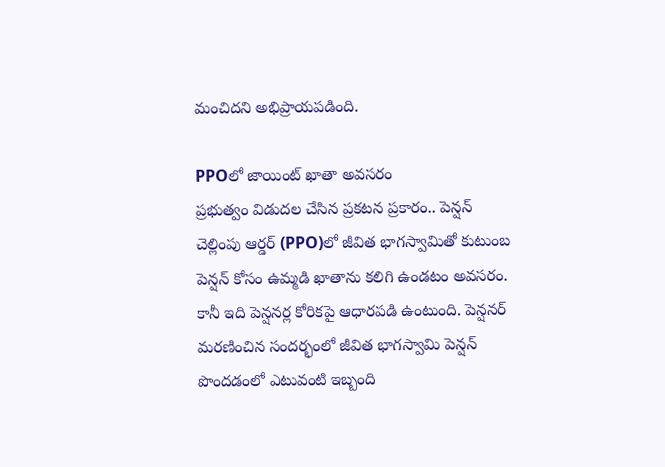మంచిదని అభిప్రాయపడింది.

PPOలో జాయింట్ ఖాతా అవసరం
ప్రభుత్వం విడుదల చేసిన ప్రకటన ప్రకారం.. పెన్షన్ చెల్లింపు ఆర్డర్ (PPO)లో జీవిత భాగస్వామితో కుటుంబ పెన్షన్ కోసం ఉమ్మడి ఖాతాను కలిగి ఉండటం అవసరం. కానీ ఇది పెన్షనర్ల కోరికపై ఆధారపడి ఉంటుంది. పెన్షనర్ మరణించిన సందర్భంలో జీవిత భాగస్వామి పెన్షన్ పొందడంలో ఎటువంటి ఇబ్బంది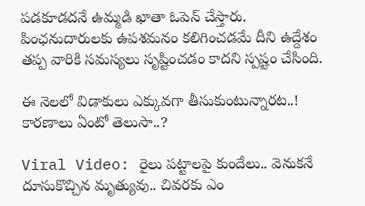పడకూడదనే ఉమ్మడి ఖాతా ఓపెన్ చేస్తారు. పింఛనుదారులకు ఉపశమనం కలిగించడమే దీని ఉద్దేశం తప్ప వారికి సమస్యలు సృష్టించడం కాదని స్పష్టం చేసింది.

ఈ నెలలో విడాకులు ఎక్కువగా తీసుకుంటున్నారట..! కారణాలు ఏంటో తెలుసా..?

Viral Video: రైలు పట్టాలపై కుందేలు.. వెనుకనే దూసుకొచ్చిన మృత్యువు.. చివరకు ఎం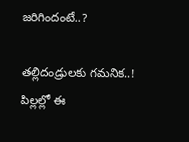జరిగిందంటే..?

తల్లిదండ్రులకు గమనిక..! పిల్లల్లో ఈ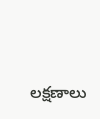లక్షణాలు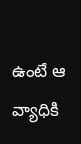ఉంటే ఆ వ్యాధికి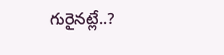గురైనట్లే..?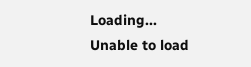Loading...
Unable to load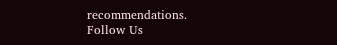recommendations.
Follow Us